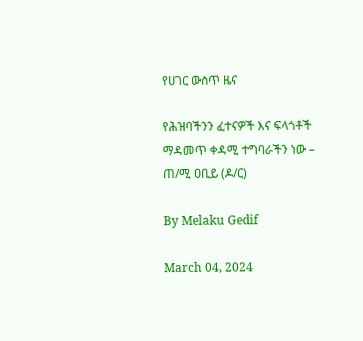የሀገር ውስጥ ዜና

የሕዝባችንን ፈተናዎች እና ፍላጎቶች ማዳመጥ ቀዳሚ ተግባራችን ነው – ጠ/ሚ ዐቢይ (ዶ/ር)

By Melaku Gedif

March 04, 2024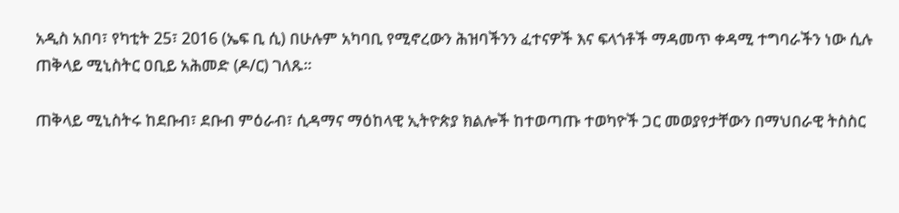አዲስ አበባ፣ የካቲት 25፣ 2016 (ኤፍ ቢ ሲ) በሁሉም አካባቢ የሚኖረውን ሕዝባችንን ፈተናዎች እና ፍላጎቶች ማዳመጥ ቀዳሚ ተግባራችን ነው ሲሉ ጠቅላይ ሚኒስትር ዐቢይ አሕመድ (ዶ/ር) ገለጹ፡፡

ጠቅላይ ሚኒስትሩ ከደቡብ፣ ደቡብ ምዕራብ፣ ሲዳማና ማዕከላዊ ኢትዮጵያ ክልሎች ከተወጣጡ ተወካዮች ጋር መወያየታቸውን በማህበራዊ ትስስር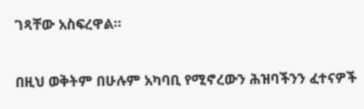ገጻቸው አስፍረዋል፡፡

በዚህ ወቅትም በሁሉም አካባቢ የሚኖረውን ሕዝባችንን ፈተናዎች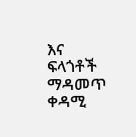እና ፍላጎቶች ማዳመጥ ቀዳሚ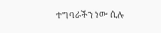ተግባራችን ነው ሲሉ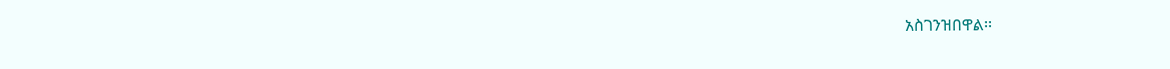አስገንዝበዋል፡፡